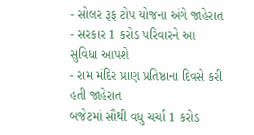- સોલર રૂફ ટોપ યોજના અંગે જાહેરાત
- સરકાર 1 કરોડ પરિવારને આ સુવિધા આપશે
- રામ મંદિર પ્રાણ પ્રતિષ્ઠાના દિવસે કરી હતી જાહેરાત
બજેટમાં સૌથી વધુ ચર્ચા 1 કરોડ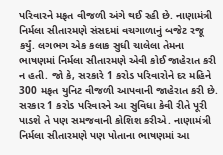પરિવારને મફત વીજળી અંગે થઈ રહી છે. નાણામંત્રી નિર્મલા સીતારમણે સંસદમાં વચગાળાનું બજેટ રજૂ કર્યું. લગભગ એક કલાક સુધી ચાલેલા તેમના ભાષણમાં નિર્મલા સીતારમણે એવી કોઈ જાહેરાત કરી ન હતી. જો કે, સરકારે 1 કરોડ પરિવારોને દર મહિને 300 મફત યુનિટ વીજળી આપવાની જાહેરાત કરી છે.
સરકાર 1 કરોડ પરિવારને આ સુવિધા કેવી રીતે પૂરી પાડશે તે પણ સમજવાની કોશિશ કરીએ. નાણામંત્રી નિર્મલા સીતારમણે પણ પોતાના ભાષણમાં આ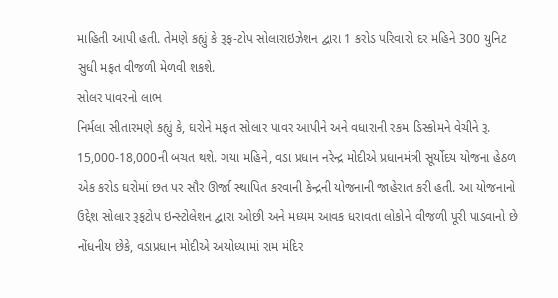માહિતી આપી હતી. તેમણે કહ્યું કે રૂફ-ટોપ સોલારાઇઝેશન દ્વારા 1 કરોડ પરિવારો દર મહિને 300 યુનિટ સુધી મફત વીજળી મેળવી શકશે.
સોલર પાવરનો લાભ
નિર્મલા સીતારમણે કહ્યું કે, ઘરોને મફત સોલાર પાવર આપીને અને વધારાની રકમ ડિસ્કોમને વેચીને રૂ. 15,000-18,000ની બચત થશે. ગયા મહિને, વડા પ્રધાન નરેન્દ્ર મોદીએ પ્રધાનમંત્રી સૂર્યોદય યોજના હેઠળ એક કરોડ ઘરોમાં છત પર સૌર ઊર્જા સ્થાપિત કરવાની કેન્દ્રની યોજનાની જાહેરાત કરી હતી. આ યોજનાનો ઉદ્દેશ સોલાર રૂફટોપ ઇન્સ્ટોલેશન દ્વારા ઓછી અને મધ્યમ આવક ધરાવતા લોકોને વીજળી પૂરી પાડવાનો છે
નોંધનીય છેકે, વડાપ્રધાન મોદીએ અયોધ્યામાં રામ મંદિર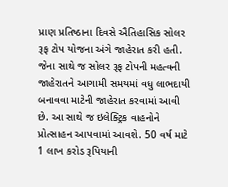પ્રાણ પ્રતિષ્ઠાના દિવસે ઐતિહાસિક સોલર રૂફ ટોપ યોજના અંગે જાહેરાત કરી હતી. જેના સાથે જ સોલર રૂફ ટોપની મહત્વની જાહેરાતને આગામી સમયમાં વધુ લાભદાયી બનાવવા માટેની જાહેરાત કરવામાં આવી છે. આ સાથે જ ઇલેક્ટ્રિક વાહનોને પ્રોત્સાહન આપવામાં આવશે. 50 વર્ષ માટે 1 લાખ કરોડ રૂપિયાની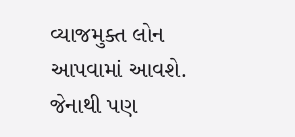વ્યાજમુક્ત લોન આપવામાં આવશે. જેનાથી પણ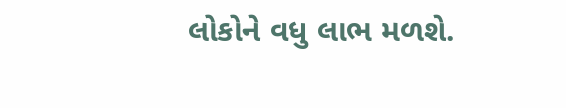લોકોને વધુ લાભ મળશે.